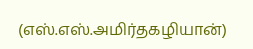(எஸ்.எஸ்.அமிர்தகழியான்)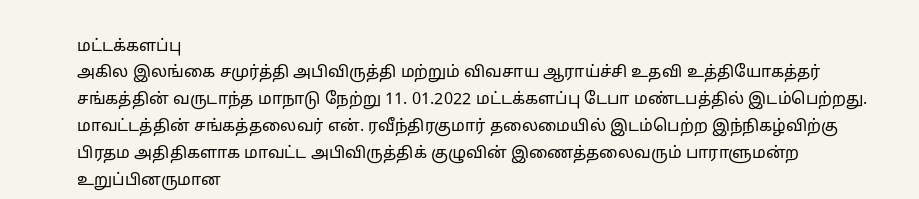மட்டக்களப்பு
அகில இலங்கை சமுர்த்தி அபிவிருத்தி மற்றும் விவசாய ஆராய்ச்சி உதவி உத்தியோகத்தர் சங்கத்தின் வருடாந்த மாநாடு நேற்று 11. 01.2022 மட்டக்களப்பு டேபா மண்டபத்தில் இடம்பெற்றது.
மாவட்டத்தின் சங்கத்தலைவர் என். ரவீந்திரகுமார் தலைமையில் இடம்பெற்ற இந்நிகழ்விற்கு பிரதம அதிதிகளாக மாவட்ட அபிவிருத்திக் குழுவின் இணைத்தலைவரும் பாராளுமன்ற உறுப்பினருமான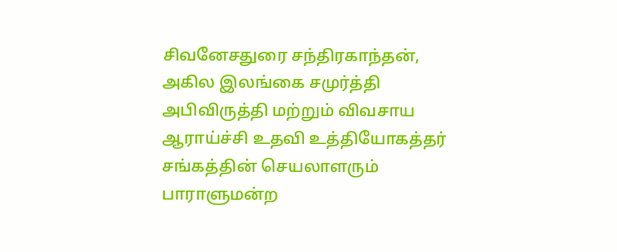சிவனேசதுரை சந்திரகாந்தன், அகில இலங்கை சமுர்த்தி அபிவிருத்தி மற்றும் விவசாய ஆராய்ச்சி உதவி உத்தியோகத்தர் சங்கத்தின் செயலாளரும் பாராளுமன்ற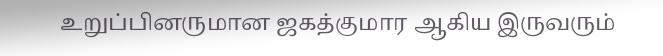உறுப்பினருமான ஜகத்குமார ஆகிய இருவரும்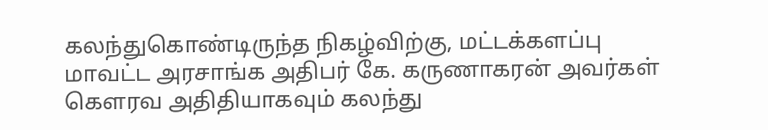கலந்துகொண்டிருந்த நிகழ்விற்கு, மட்டக்களப்பு
மாவட்ட அரசாங்க அதிபர் கே. கருணாகரன் அவர்கள் கௌரவ அதிதியாகவும் கலந்து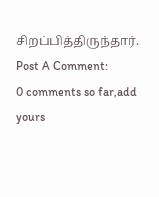சிறப்பித்திருந்தார்.
Post A Comment:
0 comments so far,add yours